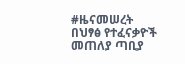#ዜናመሠረት በህፃፅ የተፈናቃዮች መጠለያ ጣቢያ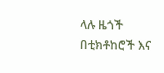ላሉ ዜጎች በቲክቶከሮች እና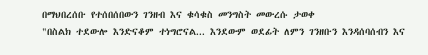በማህበረሰቡ የተሰበሰበውን ገንዘብ እና ቁሳቁስ መንግስት መውረሱ ታወቀ
"በስልክ ተደውሎ እንድናቆም ተነግሮናል... እንደውም ወደፊት ለምን ገንዘቡን እንዳሰባሰብን እና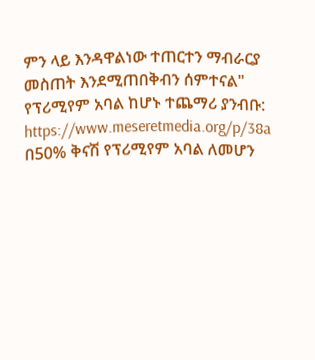ምን ላይ እንዳዋልነው ተጠርተን ማብራርያ መስጠት እንደሚጠበቅብን ሰምተናል"
የፕሪሚየም አባል ከሆኑ ተጨማሪ ያንብቡ:
https://www.meseretmedia.org/p/38a
በ50% ቅናሽ የፕሪሚየም አባል ለመሆን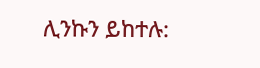ሊንኩን ይከተሉ: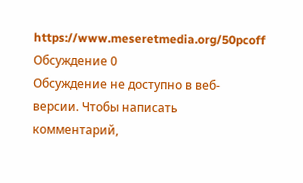https://www.meseretmedia.org/50pcoff
Обсуждение 0
Обсуждение не доступно в веб-версии. Чтобы написать комментарий,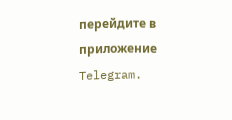перейдите в приложение Telegram.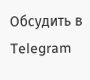Обсудить в Telegram